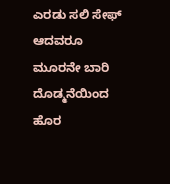ಎರಡು ಸಲಿ ಸೇಫ್ ಆದವರೂ ಮೂರನೇ ಬಾರಿ ದೊಡ್ಮನೆಯಿಂದ ಹೊರ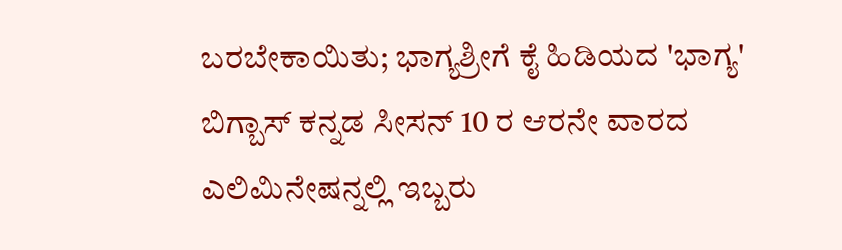ಬರಬೇಕಾಯಿತು; ಭಾಗ್ಯಶ್ರೀಗೆ ಕೈ ಹಿಡಿಯದ 'ಭಾಗ್ಯ'
ಬಿಗ್ಬಾಸ್ ಕನ್ನಡ ಸೀಸನ್ 10 ರ ಆರನೇ ವಾರದ ಎಲಿಮಿನೇಷನ್ನಲ್ಲಿ ಇಬ್ಬರು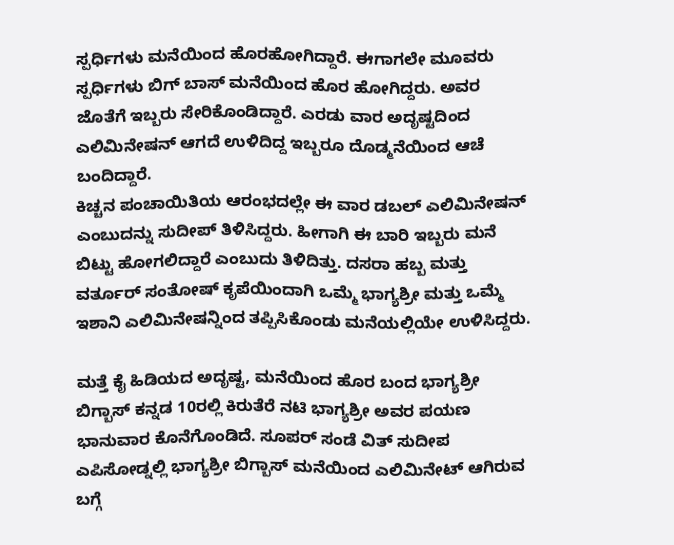ಸ್ಪರ್ಧಿಗಳು ಮನೆಯಿಂದ ಹೊರಹೋಗಿದ್ದಾರೆ. ಈಗಾಗಲೇ ಮೂವರು ಸ್ಪರ್ಧಿಗಳು ಬಿಗ್ ಬಾಸ್ ಮನೆಯಿಂದ ಹೊರ ಹೋಗಿದ್ದರು. ಅವರ ಜೊತೆಗೆ ಇಬ್ಬರು ಸೇರಿಕೊಂಡಿದ್ದಾರೆ. ಎರಡು ವಾರ ಅದೃಷ್ಟದಿಂದ ಎಲಿಮಿನೇಷನ್ ಆಗದೆ ಉಳಿದಿದ್ದ ಇಬ್ಬರೂ ದೊಡ್ಮನೆಯಿಂದ ಆಚೆ ಬಂದಿದ್ದಾರೆ.
ಕಿಚ್ಚನ ಪಂಚಾಯಿತಿಯ ಆರಂಭದಲ್ಲೇ ಈ ವಾರ ಡಬಲ್ ಎಲಿಮಿನೇಷನ್ ಎಂಬುದನ್ನು ಸುದೀಪ್ ತಿಳಿಸಿದ್ದರು. ಹೀಗಾಗಿ ಈ ಬಾರಿ ಇಬ್ಬರು ಮನೆ ಬಿಟ್ಟು ಹೋಗಲಿದ್ದಾರೆ ಎಂಬುದು ತಿಳಿದಿತ್ತು. ದಸರಾ ಹಬ್ಬ ಮತ್ತು ವರ್ತೂರ್ ಸಂತೋಷ್ ಕೃಪೆಯಿಂದಾಗಿ ಒಮ್ಮೆ ಭಾಗ್ಯಶ್ರೀ ಮತ್ತು ಒಮ್ಮೆ ಇಶಾನಿ ಎಲಿಮಿನೇಷನ್ನಿಂದ ತಪ್ಪಿಸಿಕೊಂಡು ಮನೆಯಲ್ಲಿಯೇ ಉಳಿಸಿದ್ದರು.

ಮತ್ತೆ ಕೈ ಹಿಡಿಯದ ಅದೃಷ್ಟ, ಮನೆಯಿಂದ ಹೊರ ಬಂದ ಭಾಗ್ಯಶ್ರೀ
ಬಿಗ್ಬಾಸ್ ಕನ್ನಡ 10ರಲ್ಲಿ ಕಿರುತೆರೆ ನಟಿ ಭಾಗ್ಯಶ್ರೀ ಅವರ ಪಯಣ ಭಾನುವಾರ ಕೊನೆಗೊಂಡಿದೆ. ಸೂಪರ್ ಸಂಡೆ ವಿತ್ ಸುದೀಪ ಎಪಿಸೋಡ್ನಲ್ಲಿ ಭಾಗ್ಯಶ್ರೀ ಬಿಗ್ಬಾಸ್ ಮನೆಯಿಂದ ಎಲಿಮಿನೇಟ್ ಆಗಿರುವ ಬಗ್ಗೆ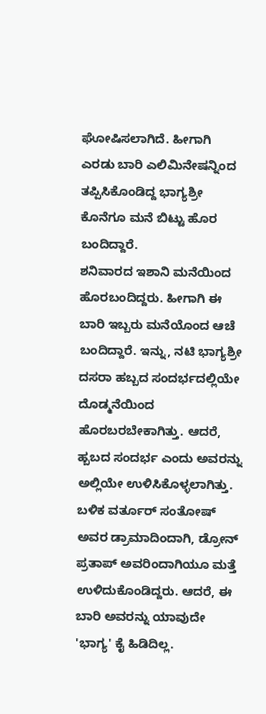ಘೋಷಿಸಲಾಗಿದೆ. ಹೀಗಾಗಿ ಎರಡು ಬಾರಿ ಎಲಿಮಿನೇಷನ್ನಿಂದ ತಪ್ಪಿಸಿಕೊಂಡಿದ್ದ ಭಾಗ್ಯಶ್ರೀ ಕೊನೆಗೂ ಮನೆ ಬಿಟ್ಟು ಹೊರ ಬಂದಿದ್ದಾರೆ.
ಶನಿವಾರದ ಇಶಾನಿ ಮನೆಯಿಂದ ಹೊರಬಂದಿದ್ದರು. ಹೀಗಾಗಿ ಈ ಬಾರಿ ಇಬ್ಬರು ಮನೆಯೊಂದ ಆಚೆ ಬಂದಿದ್ದಾರೆ. ಇನ್ನು, ನಟಿ ಭಾಗ್ಯಶ್ರೀ ದಸರಾ ಹಬ್ಬದ ಸಂದರ್ಭದಲ್ಲಿಯೇ ದೊಡ್ಮನೆಯಿಂದ ಹೊರಬರಬೇಕಾಗಿತ್ತು. ಆದರೆ, ಹ್ಬಬದ ಸಂದರ್ಭ ಎಂದು ಅವರನ್ನು ಅಲ್ಲಿಯೇ ಉಳಿಸಿಕೊಳ್ಳಲಾಗಿತ್ತು. ಬಳಿಕ ವರ್ತೂರ್ ಸಂತೋಷ್ ಅವರ ಡ್ರಾಮಾದಿಂದಾಗಿ, ಡ್ರೋನ್ ಪ್ರತಾಪ್ ಅವರಿಂದಾಗಿಯೂ ಮತ್ತೆ ಉಳಿದುಕೊಂಡಿದ್ದರು. ಆದರೆ, ಈ ಬಾರಿ ಅವರನ್ನು ಯಾವುದೇ 'ಭಾಗ್ಯ' ಕೈ ಹಿಡಿದಿಲ್ಲ.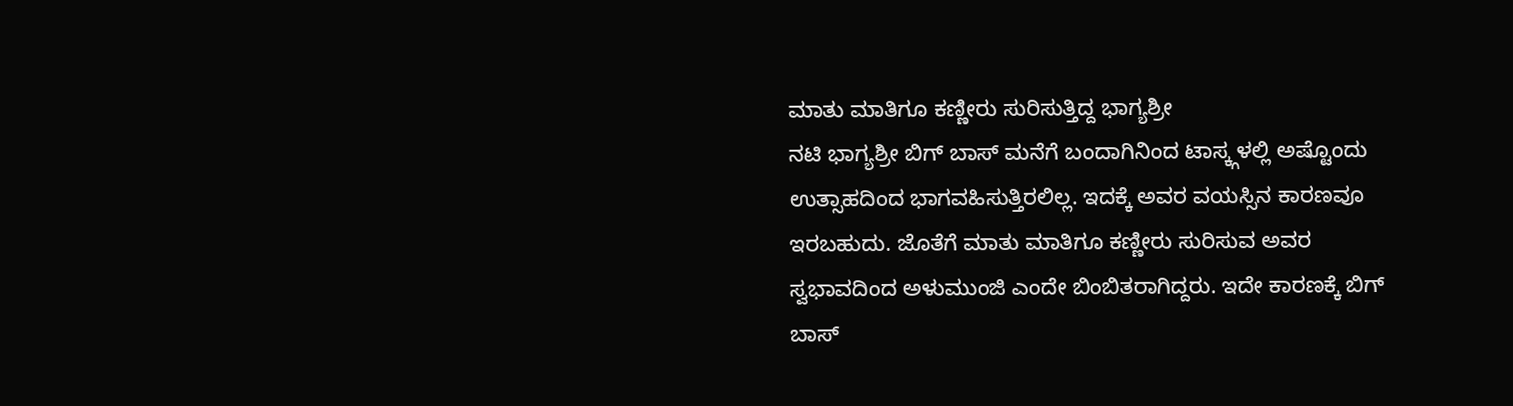ಮಾತು ಮಾತಿಗೂ ಕಣ್ಣೀರು ಸುರಿಸುತ್ತಿದ್ದ ಭಾಗ್ಯಶ್ರೀ
ನಟಿ ಭಾಗ್ಯಶ್ರೀ ಬಿಗ್ ಬಾಸ್ ಮನೆಗೆ ಬಂದಾಗಿನಿಂದ ಟಾಸ್ಕ್ಗಳಲ್ಲಿ ಅಷ್ಟೊಂದು ಉತ್ಸಾಹದಿಂದ ಭಾಗವಹಿಸುತ್ತಿರಲಿಲ್ಲ. ಇದಕ್ಕೆ ಅವರ ವಯಸ್ಸಿನ ಕಾರಣವೂ ಇರಬಹುದು. ಜೊತೆಗೆ ಮಾತು ಮಾತಿಗೂ ಕಣ್ಣೀರು ಸುರಿಸುವ ಅವರ ಸ್ವಭಾವದಿಂದ ಅಳುಮುಂಜಿ ಎಂದೇ ಬಿಂಬಿತರಾಗಿದ್ದರು. ಇದೇ ಕಾರಣಕ್ಕೆ ಬಿಗ್ ಬಾಸ್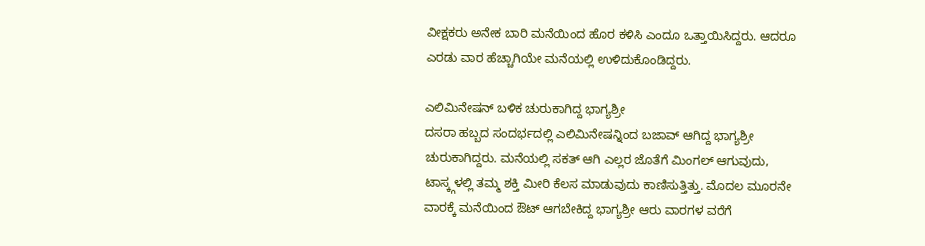ವೀಕ್ಷಕರು ಅನೇಕ ಬಾರಿ ಮನೆಯಿಂದ ಹೊರ ಕಳಿಸಿ ಎಂದೂ ಒತ್ತಾಯಿಸಿದ್ದರು. ಆದರೂ ಎರಡು ವಾರ ಹೆಚ್ಚಾಗಿಯೇ ಮನೆಯಲ್ಲಿ ಉಳಿದುಕೊಂಡಿದ್ದರು.

ಎಲಿಮಿನೇಷನ್ ಬಳಿಕ ಚುರುಕಾಗಿದ್ದ ಭಾಗ್ಯಶ್ರೀ
ದಸರಾ ಹಬ್ಬದ ಸಂದರ್ಭದಲ್ಲಿ ಎಲಿಮಿನೇಷನ್ನಿಂದ ಬಜಾವ್ ಆಗಿದ್ದ ಭಾಗ್ಯಶ್ರೀ ಚುರುಕಾಗಿದ್ದರು. ಮನೆಯಲ್ಲಿ ಸಕತ್ ಆಗಿ ಎಲ್ಲರ ಜೊತೆಗೆ ಮಿಂಗಲ್ ಆಗುವುದು, ಟಾಸ್ಕ್ಗಳಲ್ಲಿ ತಮ್ಮ ಶಕ್ತಿ ಮೀರಿ ಕೆಲಸ ಮಾಡುವುದು ಕಾಣಿಸುತ್ತಿತ್ತು. ಮೊದಲ ಮೂರನೇ ವಾರಕ್ಕೆ ಮನೆಯಿಂದ ಔಟ್ ಆಗಬೇಕಿದ್ದ ಭಾಗ್ಯಶ್ರೀ ಆರು ವಾರಗಳ ವರೆಗೆ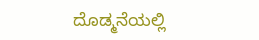ದೊಡ್ಮನೆಯಲ್ಲಿ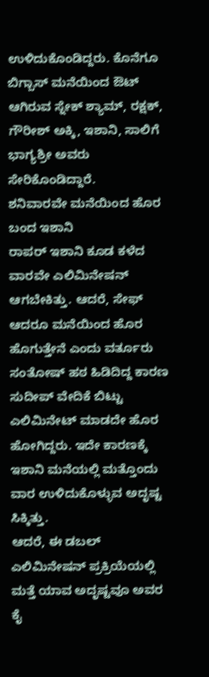ಉಳಿದುಕೊಂಡಿದ್ದರು. ಕೊನೆಗೂ ಬಿಗ್ಬಾಸ್ ಮನೆಯಿಂದ ಔಟ್ ಆಗಿರುವ ಸ್ನೇಕ್ ಶ್ಯಾಮ್, ರಕ್ಷಕ್, ಗೌರೀಶ್ ಅಕ್ಕಿ, ಇಶಾನಿ, ಸಾಲಿಗೆ ಭಾಗ್ಯಶ್ರೀ ಅವರು ಸೇರಿಕೊಂಡಿದ್ದಾರೆ.
ಶನಿವಾರವೇ ಮನೆಯಿಂದ ಹೊರ ಬಂದ ಇಶಾನಿ
ರಾಪರ್ ಇಶಾನಿ ಕೂಡ ಕಳೆದ ವಾರವೇ ಎಲಿಮಿನೇಷನ್ ಆಗಬೇಕಿತ್ತು. ಆದರೆ, ಸೇಫ್ ಆದರೂ ಮನೆಯಿಂದ ಹೊರ ಹೊಗುತ್ತೇನೆ ಎಂದು ವರ್ತೂರು ಸಂತೋಷ್ ಹಠ ಹಿಡಿದಿದ್ದ ಕಾರಣ ಸುದೀಪ್ ವೇದಿಕೆ ಬಿಟ್ಟು ಎಲಿಮಿನೇಟ್ ಮಾಡದೇ ಹೊರ ಹೋಗಿದ್ದರು. ಇದೇ ಕಾರಣಕ್ಕೆ ಇಶಾನಿ ಮನೆಯಲ್ಲಿ ಮತ್ತೊಂದು ವಾರ ಉಳಿದುಕೊಳ್ಳುವ ಅದೃಷ್ಟ ಸಿಕ್ಕಿತ್ತು.
ಆದರೆ, ಈ ಡಬಲ್ ಎಲಿಮಿನೇಷನ್ ಪ್ರಕ್ರಿಯೆಯಲ್ಲಿ ಮತ್ತೆ ಯಾವ ಅದೃಷ್ಟವೂ ಅವರ ಕೈ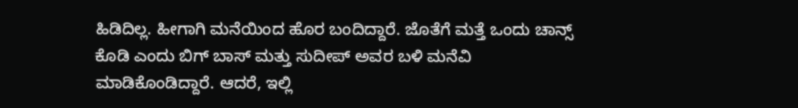ಹಿಡಿದಿಲ್ಲ. ಹೀಗಾಗಿ ಮನೆಯಿಂದ ಹೊರ ಬಂದಿದ್ದಾರೆ. ಜೊತೆಗೆ ಮತ್ತೆ ಒಂದು ಚಾನ್ಸ್ ಕೊಡಿ ಎಂದು ಬಿಗ್ ಬಾಸ್ ಮತ್ತು ಸುದೀಪ್ ಅವರ ಬಳಿ ಮನೆವಿ ಮಾಡಿಕೊಂಡಿದ್ದಾರೆ. ಆದರೆ, ಇಲ್ಲಿ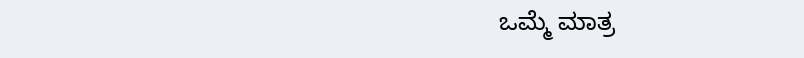ಒಮ್ಮೆ ಮಾತ್ರ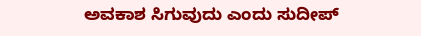ಅವಕಾಶ ಸಿಗುವುದು ಎಂದು ಸುದೀಪ್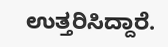ಉತ್ತರಿಸಿದ್ದಾರೆ.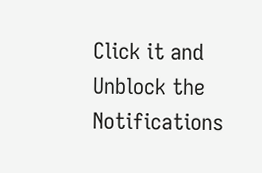Click it and Unblock the Notifications